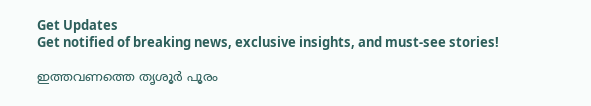Get Updates
Get notified of breaking news, exclusive insights, and must-see stories!

ഇത്തവണത്തെ തൃശൂര്‍ പൂരം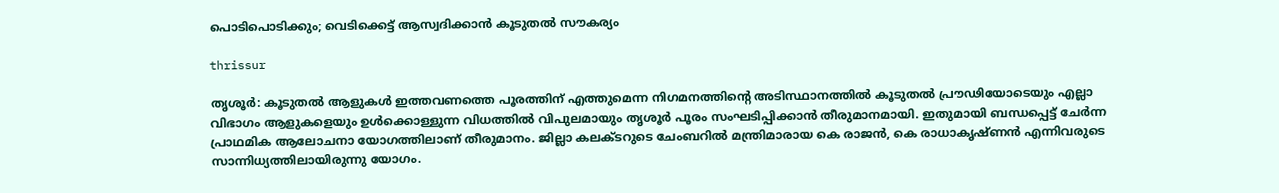പൊടിപൊടിക്കും; വെടിക്കെട്ട് ആസ്വദിക്കാന്‍ കൂടുതല്‍ സൗകര്യം

thrissur

തൃശൂര്‍: കൂടുതല്‍ ആളുകള്‍ ഇത്തവണത്തെ പൂരത്തിന് എത്തുമെന്ന നിഗമനത്തിന്റെ അടിസ്ഥാനത്തില്‍ കൂടുതല്‍ പ്രൗഢിയോടെയും എല്ലാ വിഭാഗം ആളുകളെയും ഉള്‍ക്കൊള്ളുന്ന വിധത്തില്‍ വിപുലമായും തൃശൂര്‍ പൂരം സംഘടിപ്പിക്കാന്‍ തീരുമാനമായി. ഇതുമായി ബന്ധപ്പെട്ട് ചേര്‍ന്ന പ്രാഥമിക ആലോചനാ യോഗത്തിലാണ് തീരുമാനം. ജില്ലാ കലക്ടറുടെ ചേംബറില്‍ മന്ത്രിമാരായ കെ രാജന്‍, കെ രാധാകൃഷ്ണന്‍ എന്നിവരുടെ സാന്നിധ്യത്തിലായിരുന്നു യോഗം.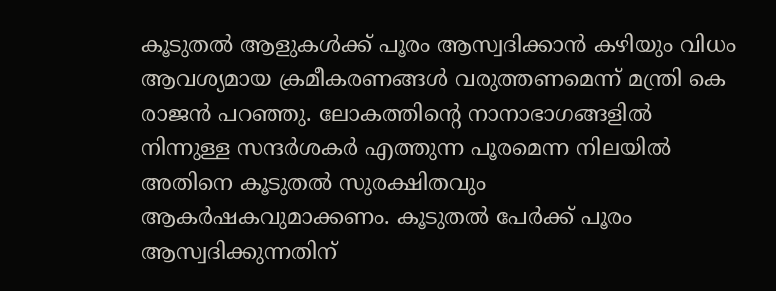കൂടുതല്‍ ആളുകള്‍ക്ക് പൂരം ആസ്വദിക്കാന്‍ കഴിയും വിധം ആവശ്യമായ ക്രമീകരണങ്ങള്‍ വരുത്തണമെന്ന് മന്ത്രി കെ രാജന്‍ പറഞ്ഞു. ലോകത്തിന്റെ നാനാഭാഗങ്ങളില്‍ നിന്നുള്ള സന്ദര്‍ശകര്‍ എത്തുന്ന പൂരമെന്ന നിലയില്‍ അതിനെ കൂടുതല്‍ സുരക്ഷിതവും ആകര്‍ഷകവുമാക്കണം. കൂടുതല്‍ പേര്‍ക്ക് പൂരം ആസ്വദിക്കുന്നതിന്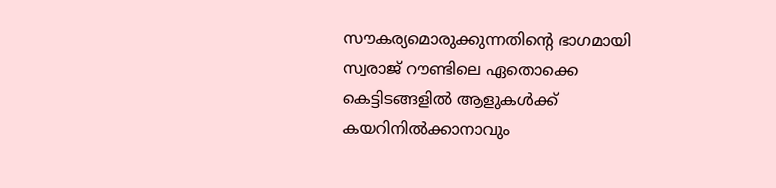സൗകര്യമൊരുക്കുന്നതിന്റെ ഭാഗമായി സ്വരാജ് റൗണ്ടിലെ ഏതൊക്കെ കെട്ടിടങ്ങളില്‍ ആളുകള്‍ക്ക് കയറിനില്‍ക്കാനാവും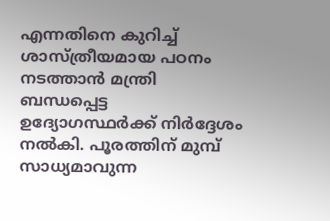എന്നതിനെ കുറിച്ച് ശാസ്ത്രീയമായ പഠനം നടത്താന്‍ മന്ത്രി ബന്ധപ്പെട്ട ഉദ്യോഗസ്ഥര്‍ക്ക് നിര്‍ദ്ദേശം നല്‍കി. പൂരത്തിന് മുമ്പ് സാധ്യമാവുന്ന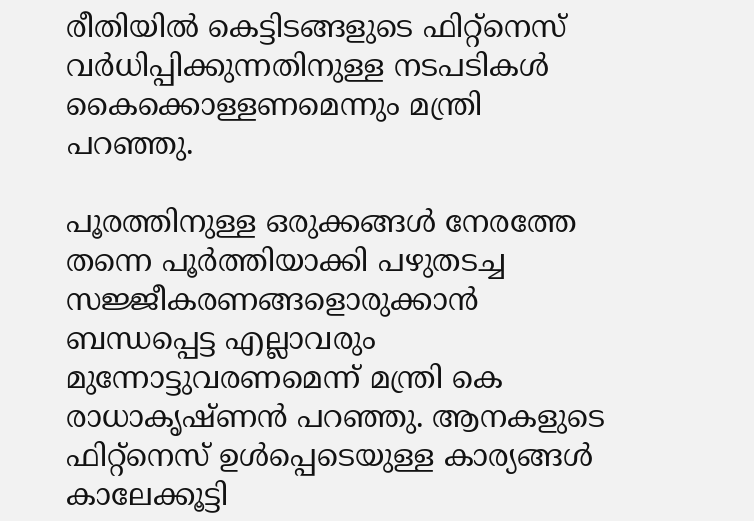രീതിയില്‍ കെട്ടിടങ്ങളുടെ ഫിറ്റ്നെസ് വര്‍ധിപ്പിക്കുന്നതിനുള്ള നടപടികള്‍ കൈക്കൊള്ളണമെന്നും മന്ത്രി പറഞ്ഞു.

പൂരത്തിനുള്ള ഒരുക്കങ്ങള്‍ നേരത്തേ തന്നെ പൂര്‍ത്തിയാക്കി പഴുതടച്ച സജ്ജീകരണങ്ങളൊരുക്കാന്‍ ബന്ധപ്പെട്ട എല്ലാവരും മുന്നോട്ടുവരണമെന്ന് മന്ത്രി കെ രാധാകൃഷ്ണന്‍ പറഞ്ഞു. ആനകളുടെ ഫിറ്റ്നെസ് ഉള്‍പ്പെടെയുള്ള കാര്യങ്ങള്‍ കാലേക്കൂട്ടി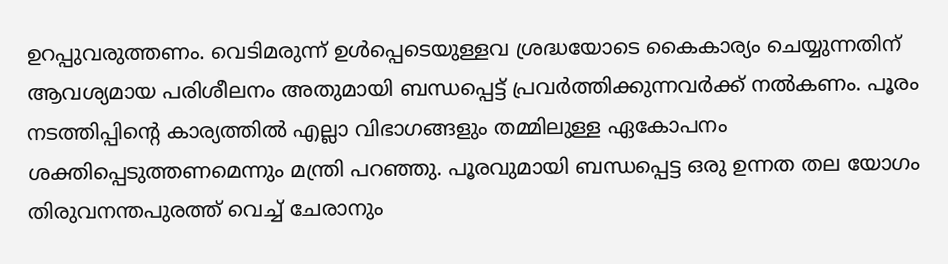ഉറപ്പുവരുത്തണം. വെടിമരുന്ന് ഉള്‍പ്പെടെയുള്ളവ ശ്രദ്ധയോടെ കൈകാര്യം ചെയ്യുന്നതിന് ആവശ്യമായ പരിശീലനം അതുമായി ബന്ധപ്പെട്ട് പ്രവര്‍ത്തിക്കുന്നവര്‍ക്ക് നല്‍കണം. പൂരം നടത്തിപ്പിന്റെ കാര്യത്തില്‍ എല്ലാ വിഭാഗങ്ങളും തമ്മിലുള്ള ഏകോപനം ശക്തിപ്പെടുത്തണമെന്നും മന്ത്രി പറഞ്ഞു. പൂരവുമായി ബന്ധപ്പെട്ട ഒരു ഉന്നത തല യോഗം തിരുവനന്തപുരത്ത് വെച്ച് ചേരാനും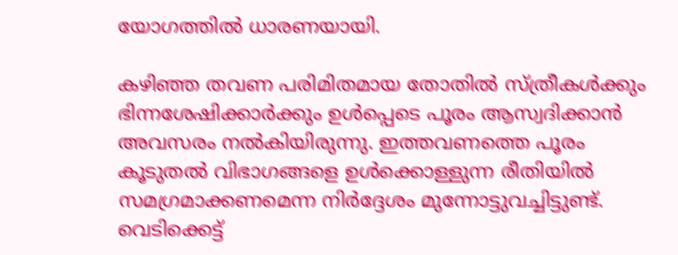യോഗത്തില്‍ ധാരണയായി.

കഴിഞ്ഞ തവണ പരിമിതമായ തോതില്‍ സ്ത്രീകള്‍ക്കും ഭിന്നശേഷിക്കാര്‍ക്കും ഉള്‍പ്പെടെ പൂരം ആസ്വദിക്കാന്‍ അവസരം നല്‍കിയിരുന്നു. ഇത്തവണത്തെ പൂരം കൂടുതല്‍ വിഭാഗങ്ങളെ ഉള്‍ക്കൊള്ളുന്ന രീതിയില്‍ സമഗ്രമാക്കണമെന്ന നിര്‍ദ്ദേശം മുന്നോട്ടുവച്ചിട്ടുണ്ട്. വെടിക്കെട്ട്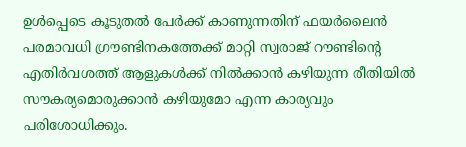ഉള്‍പ്പെടെ കൂടുതല്‍ പേര്‍ക്ക് കാണുന്നതിന് ഫയര്‍ലൈന്‍ പരമാവധി ഗ്രൗണ്ടിനകത്തേക്ക് മാറ്റി സ്വരാജ് റൗണ്ടിന്റെ എതിര്‍വശത്ത് ആളുകള്‍ക്ക് നില്‍ക്കാന്‍ കഴിയുന്ന രീതിയില്‍ സൗകര്യമൊരുക്കാന്‍ കഴിയുമോ എന്ന കാര്യവും പരിശോധിക്കും.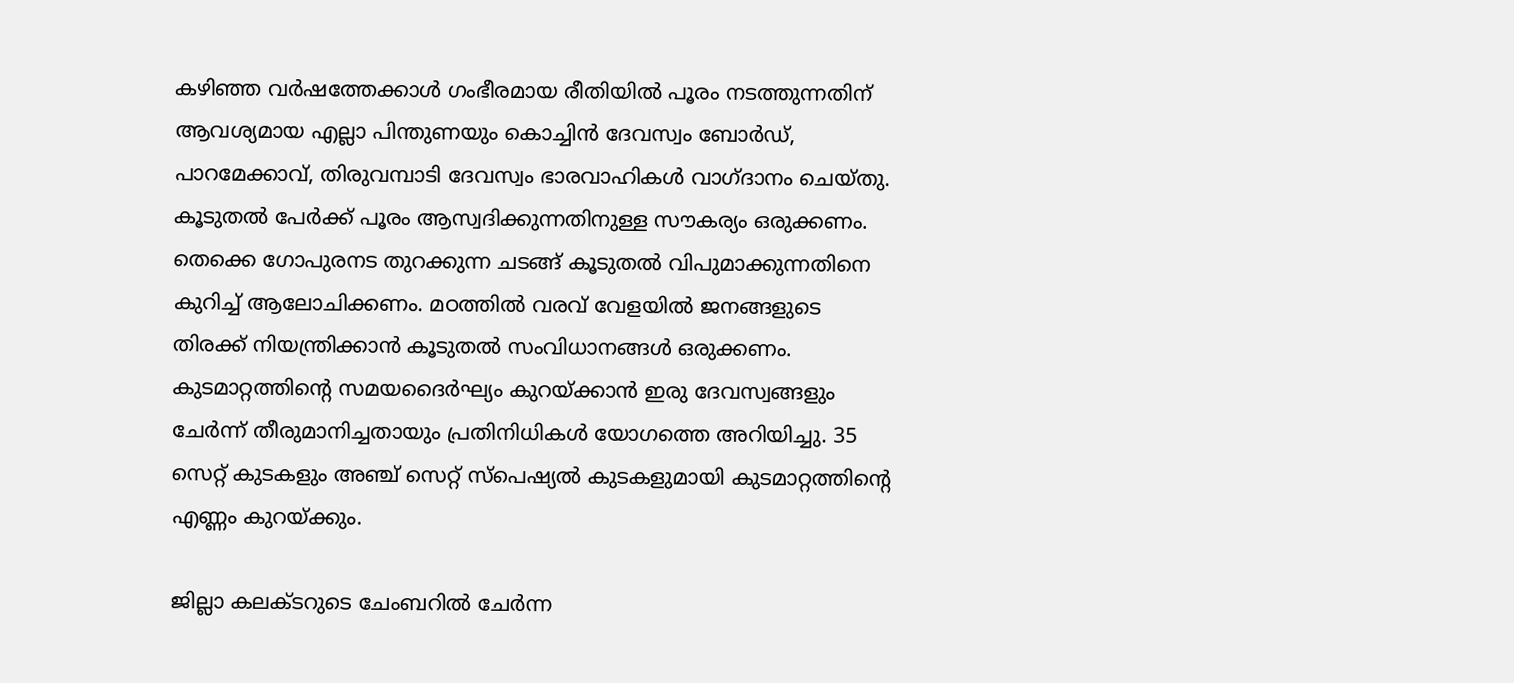കഴിഞ്ഞ വര്‍ഷത്തേക്കാള്‍ ഗംഭീരമായ രീതിയില്‍ പൂരം നടത്തുന്നതിന് ആവശ്യമായ എല്ലാ പിന്തുണയും കൊച്ചിന്‍ ദേവസ്വം ബോര്‍ഡ്, പാറമേക്കാവ്, തിരുവമ്പാടി ദേവസ്വം ഭാരവാഹികള്‍ വാഗ്ദാനം ചെയ്തു. കൂടുതല്‍ പേര്‍ക്ക് പൂരം ആസ്വദിക്കുന്നതിനുള്ള സൗകര്യം ഒരുക്കണം. തെക്കെ ഗോപുരനട തുറക്കുന്ന ചടങ്ങ് കൂടുതല്‍ വിപുമാക്കുന്നതിനെ കുറിച്ച് ആലോചിക്കണം. മഠത്തില്‍ വരവ് വേളയില്‍ ജനങ്ങളുടെ തിരക്ക് നിയന്ത്രിക്കാന്‍ കൂടുതല്‍ സംവിധാനങ്ങള്‍ ഒരുക്കണം. കുടമാറ്റത്തിന്റെ സമയദൈര്‍ഘ്യം കുറയ്ക്കാന്‍ ഇരു ദേവസ്വങ്ങളും ചേര്‍ന്ന് തീരുമാനിച്ചതായും പ്രതിനിധികള്‍ യോഗത്തെ അറിയിച്ചു. 35 സെറ്റ് കുടകളും അഞ്ച് സെറ്റ് സ്പെഷ്യല്‍ കുടകളുമായി കുടമാറ്റത്തിന്റെ എണ്ണം കുറയ്ക്കും.

ജില്ലാ കലക്ടറുടെ ചേംബറില്‍ ചേര്‍ന്ന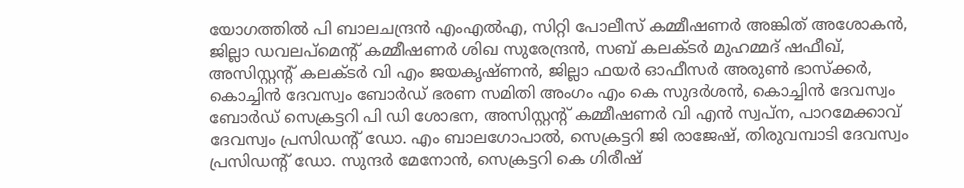യോഗത്തില്‍ പി ബാലചന്ദ്രന്‍ എംഎല്‍എ, സിറ്റി പോലീസ് കമ്മീഷണര്‍ അങ്കിത് അശോകന്‍, ജില്ലാ ഡവലപ്മെന്റ് കമ്മീഷണര്‍ ശിഖ സുരേന്ദ്രന്‍, സബ് കലക്ടര്‍ മുഹമ്മദ് ഷഫീഖ്, അസിസ്റ്റന്റ് കലക്ടര്‍ വി എം ജയകൃഷ്ണന്‍, ജില്ലാ ഫയര്‍ ഓഫീസര്‍ അരുണ്‍ ഭാസ്‌ക്കര്‍, കൊച്ചിന്‍ ദേവസ്വം ബോര്‍ഡ് ഭരണ സമിതി അംഗം എം കെ സുദര്‍ശന്‍, കൊച്ചിന്‍ ദേവസ്വം ബോര്‍ഡ് സെക്രട്ടറി പി ഡി ശോഭന, അസിസ്റ്റന്റ് കമ്മീഷണര്‍ വി എന്‍ സ്വപ്ന, പാറമേക്കാവ് ദേവസ്വം പ്രസിഡന്റ് ഡോ. എം ബാലഗോപാല്‍, സെക്രട്ടറി ജി രാജേഷ്, തിരുവമ്പാടി ദേവസ്വം പ്രസിഡന്റ് ഡോ. സുന്ദര്‍ മേനോന്‍, സെക്രട്ടറി കെ ഗിരീഷ്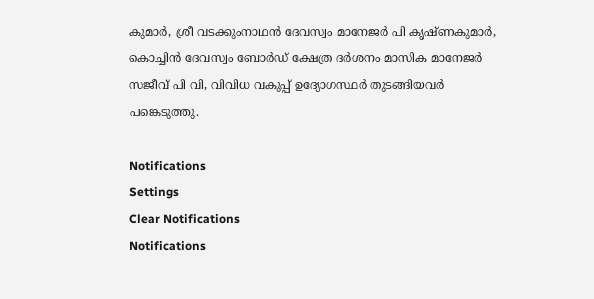കുമാര്‍, ശ്രീ വടക്കുംനാഥന്‍ ദേവസ്വം മാനേജര്‍ പി കൃഷ്ണകുമാര്‍, കൊച്ചിന്‍ ദേവസ്വം ബോര്‍ഡ് ക്ഷേത്ര ദര്‍ശനം മാസിക മാനേജര്‍ സജീവ് പി വി, വിവിധ വകുപ്പ് ഉദ്യോഗസ്ഥര്‍ തുടങ്ങിയവര്‍ പങ്കെടുത്തു.

Notifications
Settings
Clear Notifications
Notifications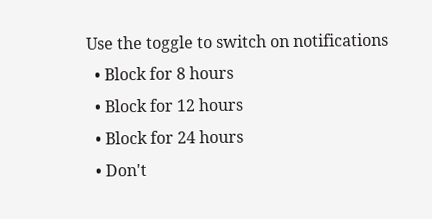Use the toggle to switch on notifications
  • Block for 8 hours
  • Block for 12 hours
  • Block for 24 hours
  • Don't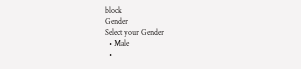block
Gender
Select your Gender
  • Male
  •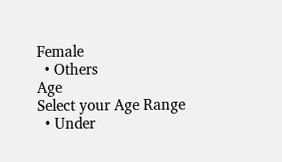Female
  • Others
Age
Select your Age Range
  • Under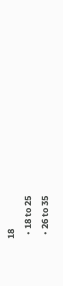18
  • 18 to 25
  • 26 to 35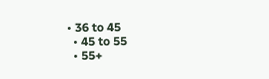• 36 to 45
  • 45 to 55
  • 55+